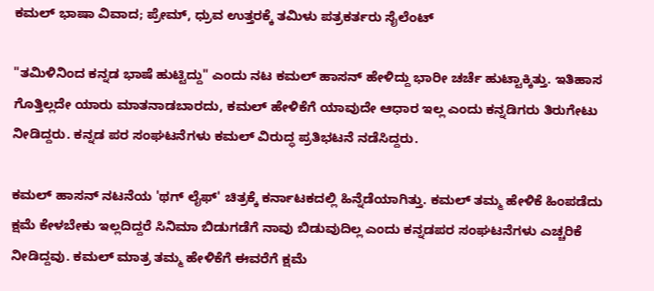ಕಮಲ್ ಭಾಷಾ ವಿವಾದ; ಪ್ರೇಮ್, ಧ್ರುವ ಉತ್ತರಕ್ಕೆ ತಮಿಳು ಪತ್ರಕರ್ತರು ಸೈಲೆಂಟ್

"ತಮಿಳಿನಿಂದ ಕನ್ನಡ ಭಾಷೆ ಹುಟ್ಟಿದ್ದು" ಎಂದು ನಟ ಕಮಲ್ ಹಾಸನ್ ಹೇಳಿದ್ದು ಭಾರೀ ಚರ್ಚೆ ಹುಟ್ಟಾಕ್ಕಿತ್ತು. ಇತಿಹಾಸ ಗೊತ್ತಿಲ್ಲದೇ ಯಾರು ಮಾತನಾಡಬಾರದು, ಕಮಲ್ ಹೇಳಿಕೆಗೆ ಯಾವುದೇ ಆಧಾರ ಇಲ್ಲ ಎಂದು ಕನ್ನಡಿಗರು ತಿರುಗೇಟು ನೀಡಿದ್ದರು. ಕನ್ನಡ ಪರ ಸಂಘಟನೆಗಳು ಕಮಲ್ ವಿರುದ್ಧ ಪ್ರತಿಭಟನೆ ನಡೆಸಿದ್ದರು.

ಕಮಲ್ ಹಾಸನ್ ನಟನೆಯ 'ಥಗ್ ಲೈಫ್' ಚಿತ್ರಕ್ಕೆ ಕರ್ನಾಟಕದಲ್ಲಿ ಹಿನ್ನೆಡೆಯಾಗಿತ್ತು. ಕಮಲ್ ತಮ್ಮ ಹೇಳಿಕೆ ಹಿಂಪಡೆದು ಕ್ಷಮೆ ಕೇಳಬೇಕು ಇಲ್ಲದಿದ್ದರೆ ಸಿನಿಮಾ ಬಿಡುಗಡೆಗೆ ನಾವು ಬಿಡುವುದಿಲ್ಲ ಎಂದು ಕನ್ನಡಪರ ಸಂಘಟನೆಗಳು ಎಚ್ಚರಿಕೆ ನೀಡಿದ್ದವು. ಕಮಲ್ ಮಾತ್ರ ತಮ್ಮ ಹೇಳಿಕೆಗೆ ಈವರೆಗೆ ಕ್ಷಮೆ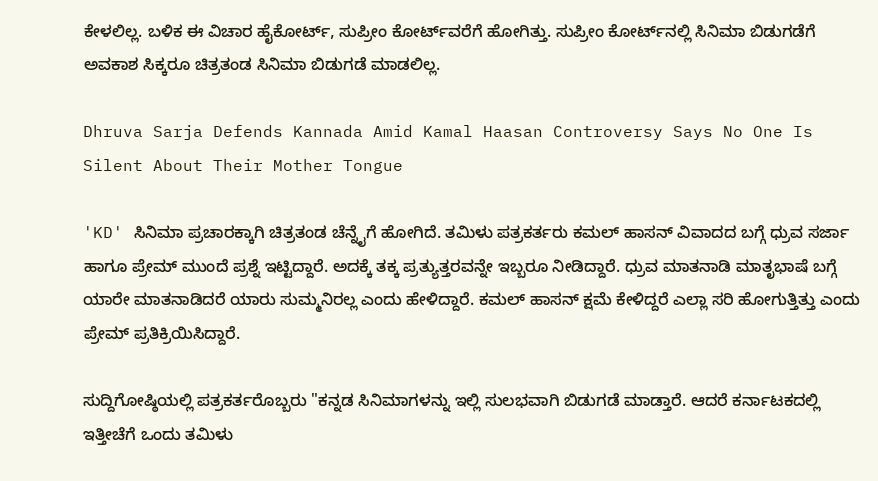ಕೇಳಲಿಲ್ಲ. ಬಳಿಕ ಈ ವಿಚಾರ ಹೈಕೋರ್ಟ್, ಸುಪ್ರೀಂ ಕೋರ್ಟ್‌ವರೆಗೆ ಹೋಗಿತ್ತು. ಸುಪ್ರೀಂ ಕೋರ್ಟ್‌ನಲ್ಲಿ ಸಿನಿಮಾ ಬಿಡುಗಡೆಗೆ ಅವಕಾಶ ಸಿಕ್ಕರೂ ಚಿತ್ರತಂಡ ಸಿನಿಮಾ ಬಿಡುಗಡೆ ಮಾಡಲಿಲ್ಲ.

Dhruva Sarja Defends Kannada Amid Kamal Haasan Controversy Says No One Is Silent About Their Mother Tongue

'KD' ಸಿನಿಮಾ ಪ್ರಚಾರಕ್ಕಾಗಿ ಚಿತ್ರತಂಡ ಚೆನ್ನೈಗೆ ಹೋಗಿದೆ. ತಮಿಳು ಪತ್ರಕರ್ತರು ಕಮಲ್ ಹಾಸನ್ ವಿವಾದದ ಬಗ್ಗೆ ಧ್ರುವ ಸರ್ಜಾ ಹಾಗೂ ಪ್ರೇಮ್ ಮುಂದೆ ಪ್ರಶ್ನೆ ಇಟ್ಟಿದ್ದಾರೆ. ಅದಕ್ಕೆ ತಕ್ಕ ಪ್ರತ್ಯುತ್ತರವನ್ನೇ ಇಬ್ಬರೂ ನೀಡಿದ್ದಾರೆ. ಧ್ರುವ ಮಾತನಾಡಿ ಮಾತೃಭಾಷೆ ಬಗ್ಗೆ ಯಾರೇ ಮಾತನಾಡಿದರೆ ಯಾರು ಸುಮ್ಮನಿರಲ್ಲ ಎಂದು ಹೇಳಿದ್ದಾರೆ. ಕಮಲ್ ಹಾಸನ್ ಕ್ಷಮೆ ಕೇಳಿದ್ದರೆ ಎಲ್ಲಾ ಸರಿ ಹೋಗುತ್ತಿತ್ತು ಎಂದು ಪ್ರೇಮ್ ಪ್ರತಿಕ್ರಿಯಿಸಿದ್ದಾರೆ.

ಸುದ್ದಿಗೋಷ್ಠಿಯಲ್ಲಿ ಪತ್ರಕರ್ತರೊಬ್ಬರು "ಕನ್ನಡ ಸಿನಿಮಾಗಳನ್ನು ಇಲ್ಲಿ ಸುಲಭವಾಗಿ ಬಿಡುಗಡೆ ಮಾಡ್ತಾರೆ. ಆದರೆ ಕರ್ನಾಟಕದಲ್ಲಿ ಇತ್ತೀಚೆಗೆ ಒಂದು ತಮಿಳು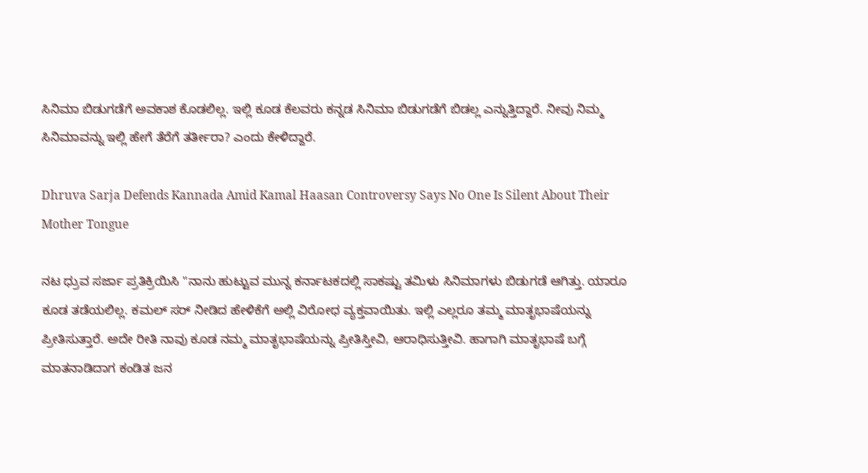ಸಿನಿಮಾ ಬಿಡುಗಡೆಗೆ ಅವಕಾಶ ಕೊಡಲಿಲ್ಲ. ಇಲ್ಲಿ ಕೂಡ ಕೆಲವರು ಕನ್ನಡ ಸಿನಿಮಾ ಬಿಡುಗಡೆಗೆ ಬಿಡಲ್ಲ ಎನ್ನುತ್ತಿದ್ದಾರೆ. ನೀವು ನಿಮ್ಮ ಸಿನಿಮಾವನ್ನು ಇಲ್ಲಿ ಹೇಗೆ ತೆರೆಗೆ ತರ್ತೀರಾ? ಎಂದು ಕೇಳಿದ್ದಾರೆ.

Dhruva Sarja Defends Kannada Amid Kamal Haasan Controversy Says No One Is Silent About Their Mother Tongue

ನಟ ಧ್ರುವ ಸರ್ಜಾ ಪ್ರತಿಕ್ರಿಯಿಸಿ "ನಾನು ಹುಟ್ಟುವ ಮುನ್ನ ಕರ್ನಾಟಕದಲ್ಲಿ ಸಾಕಷ್ಟು ತಮಿಳು ಸಿನಿಮಾಗಳು ಬಿಡುಗಡೆ ಆಗಿತ್ತು. ಯಾರೂ ಕೂಡ ತಡೆಯಲಿಲ್ಲ. ಕಮಲ್ ಸರ್ ನೀಡಿದ ಹೇಳಿಕೆಗೆ ಅಲ್ಲಿ ವಿರೋಧ ವ್ಯಕ್ತವಾಯಿತು. ಇಲ್ಲಿ ಎಲ್ಲರೂ ತಮ್ಮ ಮಾತೃಭಾಷೆಯನ್ನು ಪ್ರೀತಿಸುತ್ತಾರೆ. ಅದೇ ರೀತಿ ನಾವು ಕೂಡ ನಮ್ಮ ಮಾತೃಭಾಷೆಯನ್ನು ಪ್ರೀತಿಸ್ತೀವಿ, ಆರಾಧಿಸುತ್ತೀವಿ. ಹಾಗಾಗಿ ಮಾತೃಭಾಷೆ ಬಗ್ಗೆ ಮಾತನಾಡಿದಾಗ ಕಂಡಿತ ಜನ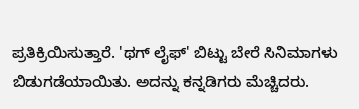ಪ್ರತಿಕ್ರಿಯಿಸುತ್ತಾರೆ. 'ಥಗ್ ಲೈಫ್' ಬಿಟ್ಟು ಬೇರೆ ಸಿನಿಮಾಗಳು ಬಿಡುಗಡೆಯಾಯಿತು. ಅದನ್ನು ಕನ್ನಡಿಗರು ಮೆಚ್ಚಿದರು.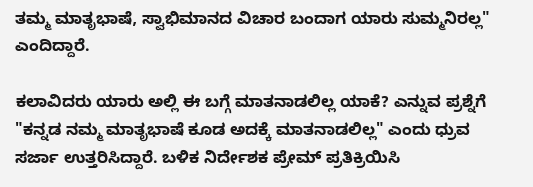ತಮ್ಮ ಮಾತೃಭಾಷೆ, ಸ್ವಾಭಿಮಾನದ ವಿಚಾರ ಬಂದಾಗ ಯಾರು ಸುಮ್ಮನಿರಲ್ಲ" ಎಂದಿದ್ದಾರೆ.

ಕಲಾವಿದರು ಯಾರು ಅಲ್ಲಿ ಈ ಬಗ್ಗೆ ಮಾತನಾಡಲಿಲ್ಲ ಯಾಕೆ? ಎನ್ನುವ ಪ್ರಶ್ನೆಗೆ "ಕನ್ನಡ ನಮ್ಮ ಮಾತೃಭಾಷೆ ಕೂಡ ಅದಕ್ಕೆ ಮಾತನಾಡಲಿಲ್ಲ" ಎಂದು ಧ್ರುವ ಸರ್ಜಾ ಉತ್ತರಿಸಿದ್ದಾರೆ. ಬಳಿಕ ನಿರ್ದೇಶಕ ಪ್ರೇಮ್ ಪ್ರತಿಕ್ರಿಯಿಸಿ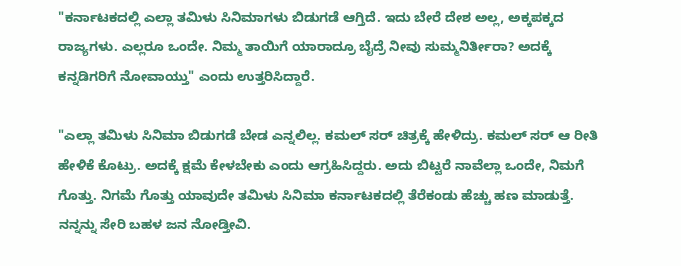"ಕರ್ನಾಟಕದಲ್ಲಿ ಎಲ್ಲಾ ತಮಿಳು ಸಿನಿಮಾಗಳು ಬಿಡುಗಡೆ ಆಗ್ತಿದೆ. ಇದು ಬೇರೆ ದೇಶ ಅಲ್ಲ, ಅಕ್ಕಪಕ್ಕದ ರಾಜ್ಯಗಳು. ಎಲ್ಲರೂ ಒಂದೇ. ನಿಮ್ಮ ತಾಯಿಗೆ ಯಾರಾದ್ರೂ ಬೈದ್ರೆ ನೀವು ಸುಮ್ಮನಿರ್ತೀರಾ? ಅದಕ್ಕೆ ಕನ್ನಡಿಗರಿಗೆ ನೋವಾಯ್ತು" ಎಂದು ಉತ್ತರಿಸಿದ್ದಾರೆ.

"ಎಲ್ಲಾ ತಮಿಳು ಸಿನಿಮಾ ಬಿಡುಗಡೆ ಬೇಡ ಎನ್ನಲಿಲ್ಲ. ಕಮಲ್ ಸರ್ ಚಿತ್ರಕ್ಕೆ ಹೇಳಿದ್ರು. ಕಮಲ್ ಸರ್ ಆ ರೀತಿ ಹೇಳಿಕೆ ಕೊಟ್ರು. ಅದಕ್ಕೆ ಕ್ಷಮೆ ಕೇಳಬೇಕು ಎಂದು ಆಗ್ರಹಿಸಿದ್ದರು. ಅದು ಬಿಟ್ಟರೆ ನಾವೆಲ್ಲಾ ಒಂದೇ, ನಿಮಗೆ ಗೊತ್ತು. ನಿಗಮೆ ಗೊತ್ತು ಯಾವುದೇ ತಮಿಳು ಸಿನಿಮಾ ಕರ್ನಾಟಕದಲ್ಲಿ ತೆರೆಕಂಡು ಹೆಚ್ಚು ಹಣ ಮಾಡುತ್ತೆ. ನನ್ನನ್ನು ಸೇರಿ ಬಹಳ ಜನ ನೋಡ್ತೀವಿ.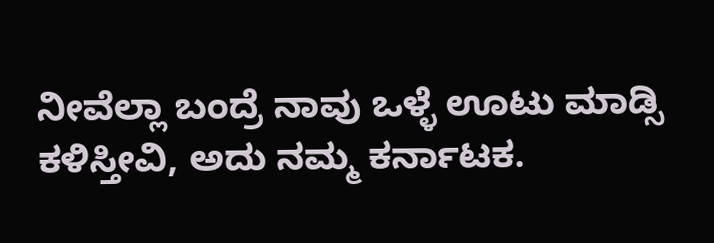ನೀವೆಲ್ಲಾ ಬಂದ್ರೆ ನಾವು ಒಳ್ಳೆ ಊಟು ಮಾಡ್ಸಿ ಕಳಿಸ್ತೀವಿ, ಅದು ನಮ್ಮ ಕರ್ನಾಟಕ.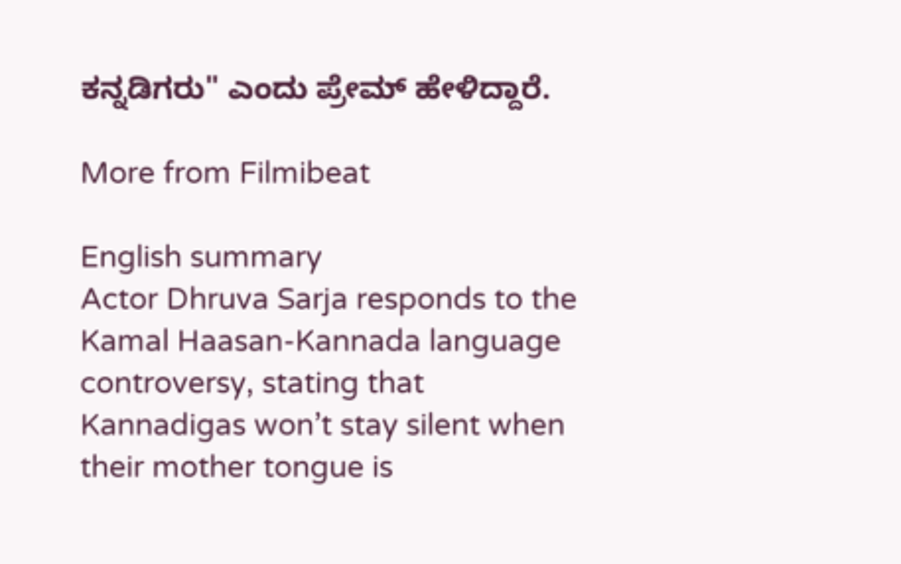ಕನ್ನಡಿಗರು" ಎಂದು ಪ್ರೇಮ್ ಹೇಳಿದ್ದಾರೆ.

More from Filmibeat

English summary
Actor Dhruva Sarja responds to the Kamal Haasan-Kannada language controversy, stating that Kannadigas won’t stay silent when their mother tongue is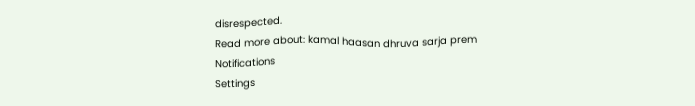disrespected.
Read more about: kamal haasan dhruva sarja prem
Notifications
Settings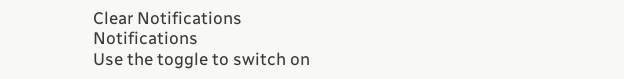Clear Notifications
Notifications
Use the toggle to switch on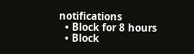notifications
  • Block for 8 hours
  • Block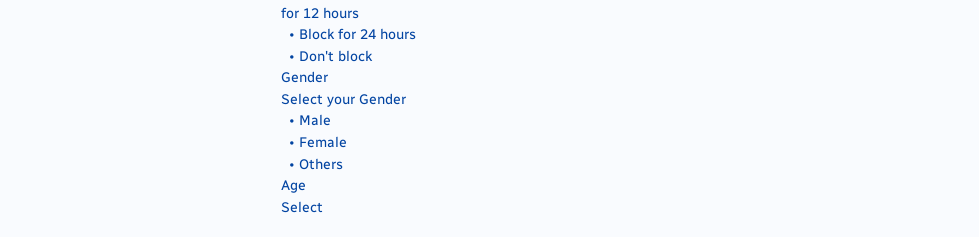for 12 hours
  • Block for 24 hours
  • Don't block
Gender
Select your Gender
  • Male
  • Female
  • Others
Age
Select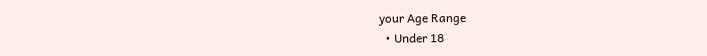your Age Range
  • Under 18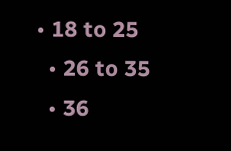• 18 to 25
  • 26 to 35
  • 36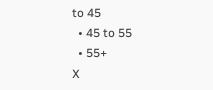to 45
  • 45 to 55
  • 55+
X